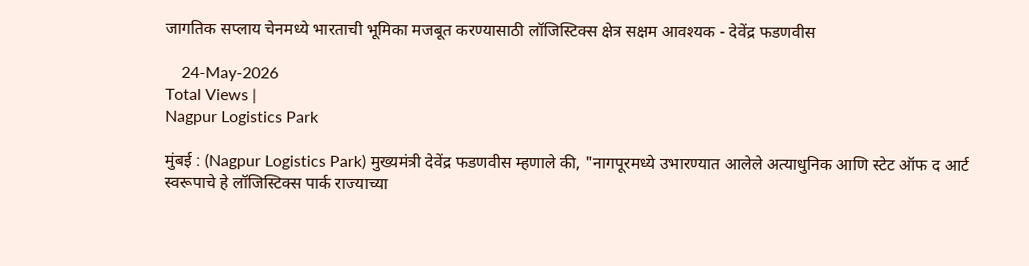जागतिक सप्लाय चेनमध्ये भारताची भूमिका मजबूत करण्यासाठी लॉजिस्टिक्स क्षेत्र सक्षम आवश्यक - देवेंद्र फडणवीस

    24-May-2026
Total Views |
Nagpur Logistics Park

मुंबई : (Nagpur Logistics Park) मुख्यमंत्री देवेंद्र फडणवीस म्हणाले की, "नागपूरमध्ये उभारण्यात आलेले अत्याधुनिक आणि स्टेट ऑफ द आर्ट स्वरूपाचे हे लॉजिस्टिक्स पार्क राज्याच्या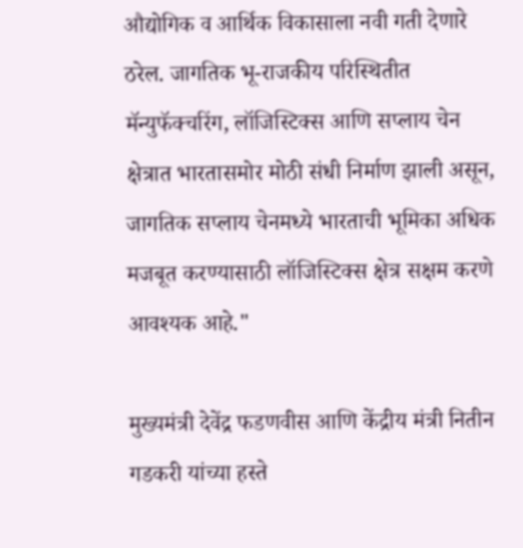औद्योगिक व आर्थिक विकासाला नवी गती देणारे ठरेल. जागतिक भू-राजकीय परिस्थितीत मॅन्युफॅक्चरिंग, लॉजिस्टिक्स आणि सप्लाय चेन क्षेत्रात भारतासमोर मोठी संधी निर्माण झाली असून, जागतिक सप्लाय चेनमध्ये भारताची भूमिका अधिक मजबूत करण्यासाठी लॉजिस्टिक्स क्षेत्र सक्षम करणे आवश्यक आहे."

मुख्यमंत्री देवेंद्र फडणवीस आणि केंद्रीय मंत्री नितीन गडकरी यांच्या हस्ते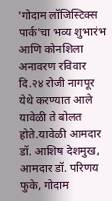'गोदाम लॉजिस्टिक्स पार्क'चा भव्य शुभारंभ आणि कोनशिला अनावरण रविवार दि.२४ रोजी नागपूर येथे करण्यात आले यावेळी ते बोलत होते.यावेळी आमदार डॉ. आशिष देशमुख, आमदार डॉ. परिणय फुके, गोदाम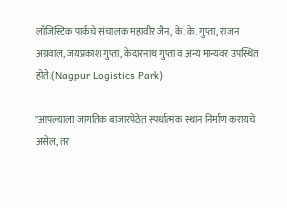लॉजिस्टिक पार्कचे संचालक महावीर जैन, के. के. गुप्ता, राजन अग्रवाल, जयप्रकाश गुप्ता, केदारनाथ गुप्ता व अन्य मान्यवर उपस्थित होते.(Nagpur Logistics Park)

"आपल्याला जागतिक बाजारपेठेत स्पर्धात्मक स्थान निर्माण करायचे असेल, तर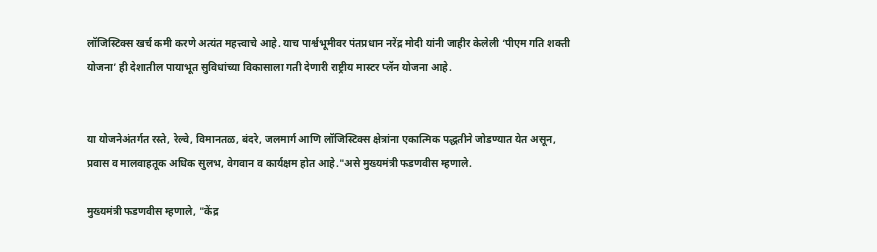लॉजिस्टिक्स खर्च कमी करणे अत्यंत महत्त्वाचे आहे. याच पार्श्वभूमीवर पंतप्रधान नरेंद्र मोदी यांनी जाहीर केलेली ‘पीएम गति शक्ती योजना’ ही देशातील पायाभूत सुविधांच्या विकासाला गती देणारी राष्ट्रीय मास्टर प्लॅन योजना आहे.


या योजनेअंतर्गत रस्ते, रेल्वे, विमानतळ, बंदरे, जलमार्ग आणि लॉजिस्टिक्स क्षेत्रांना एकात्मिक पद्धतीने जोडण्यात येत असून, प्रवास व मालवाहतूक अधिक सुलभ, वेगवान व कार्यक्षम होत आहे."असे मुख्यमंत्री फडणवीस म्हणाले.

मुख्यमंत्री फडणवीस म्हणाले, "केंद्र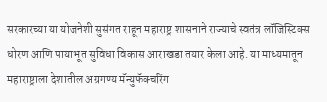सरकारच्या या योजनेशी सुसंगत राहून महाराष्ट्र शासनाने राज्याचे स्वतंत्र लॉजिस्टिक्स धोरण आणि पायाभूत सुविधा विकास आराखडा तयार केला आहे. या माध्यमातून महाराष्ट्राला देशातील अग्रगण्य मॅन्युफॅक्चरिंग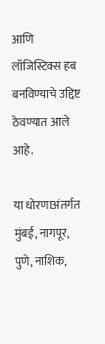आणि लॉजिस्टिक्स हब बनविण्याचे उद्दिष्ट ठेवण्यात आले आहे.

या धोरणाअंतर्गत मुंबई, नागपूर, पुणे, नाशिक,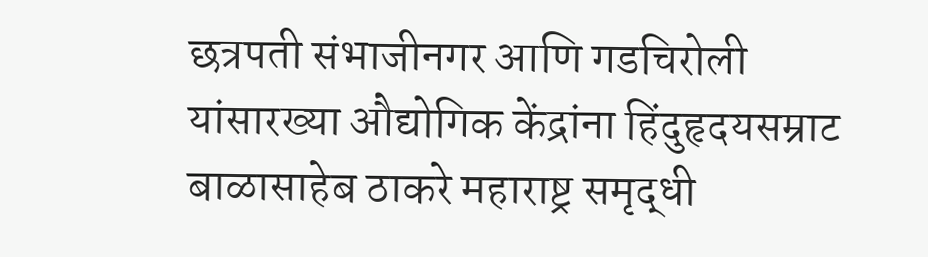छत्रपती संभाजीनगर आणि गडचिरोली यांसारख्या औद्योगिक केंद्रांना हिंदुहृदयसम्राट बाळासाहेब ठाकरे महाराष्ट्र समृद्धी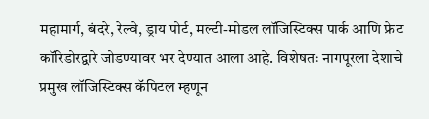महामार्ग, बंदरे, रेल्वे, ड्राय पोर्ट, मल्टी-मोडल लॉजिस्टिक्स पार्क आणि फ्रेट कॉरिडोरद्वारे जोडण्यावर भर देण्यात आला आहे. विशेषतः नागपूरला देशाचे प्रमुख लॉजिस्टिक्स कॅपिटल म्हणून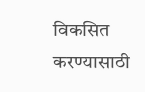विकसित करण्यासाठी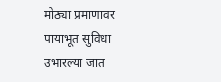मोठ्या प्रमाणावर पायाभूत सुविधा उभारल्या जात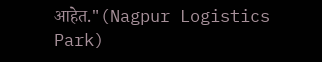आहेत."(Nagpur Logistics Park)